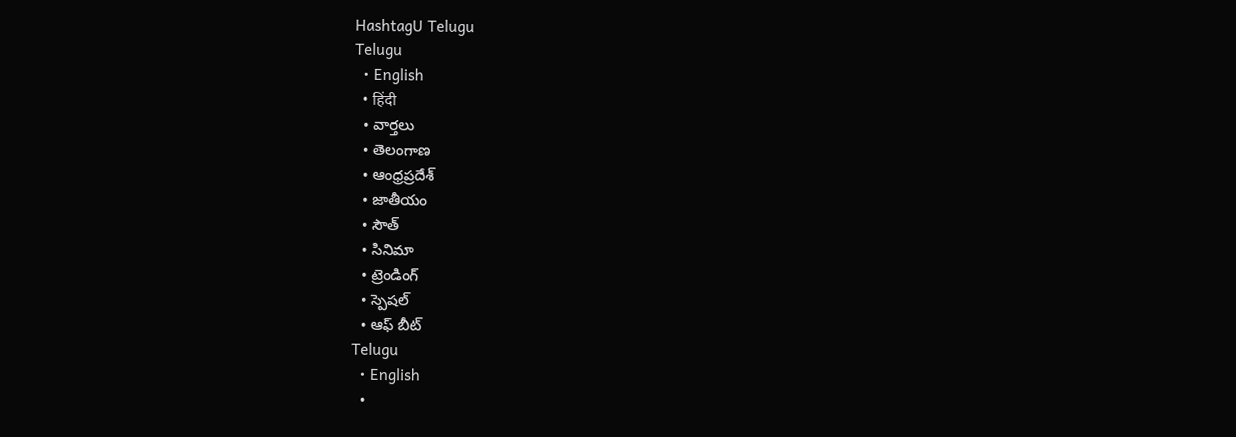HashtagU Telugu
Telugu
  • English
  • हिंदी
  • వార్తలు
  • తెలంగాణ
  • ఆంధ్రప్రదేశ్
  • జాతీయం
  • సౌత్
  • సినిమా
  • ట్రెండింగ్
  • స్పెషల్
  • ఆఫ్ బీట్
Telugu
  • English
  •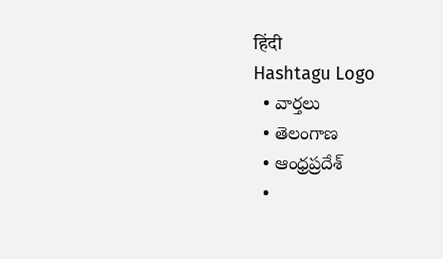हिंदी
Hashtagu Logo
  • వార్తలు
  • తెలంగాణ
  • ఆంధ్రప్రదేశ్
  •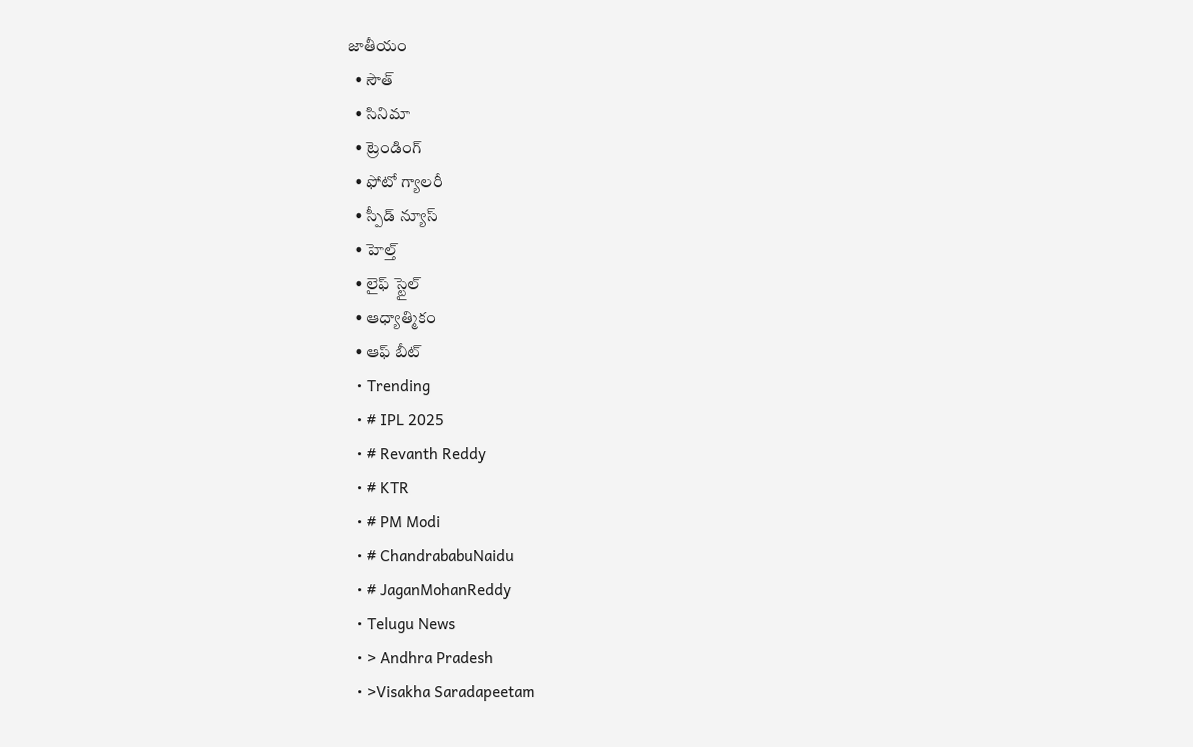జాతీయం
  • సౌత్
  • సినిమా
  • ట్రెండింగ్
  • ఫోటో గ్యాలరీ
  • స్పీడ్ న్యూస్
  • హెల్త్
  • లైఫ్ స్టైల్
  • ఆధ్యాత్మికం
  • ఆఫ్ బీట్
  • Trending
  • # IPL 2025
  • # Revanth Reddy
  • # KTR
  • # PM Modi
  • # ChandrababuNaidu
  • # JaganMohanReddy
  • Telugu News
  • > Andhra Pradesh
  • >Visakha Saradapeetam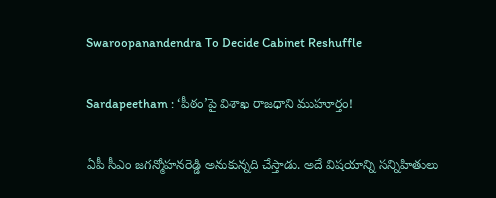Swaroopanandendra To Decide Cabinet Reshuffle

Sardapeetham : ‘పీఠం’పై విశాఖ రాజధాని ముహూర్తం!

ఏపీ సీఎం జగన్మోహనరెడ్డి అనుకున్నది చేస్తాడు. అదే విషయాన్ని సన్నిహితులు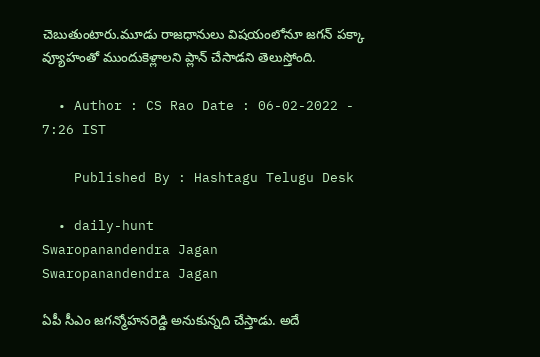చెబుతుంటారు.మూడు రాజధానులు విషయంలోనూ జగన్ పక్కా వ్యూహంతో ముందుకెళ్లాలని ప్లాన్ చేసాడని తెలుస్తోంది.

  • Author : CS Rao Date : 06-02-2022 - 7:26 IST

    Published By : Hashtagu Telugu Desk

  • daily-hunt
Swaropanandendra Jagan
Swaropanandendra Jagan

ఏపీ సీఎం జగన్మోహనరెడ్డి అనుకున్నది చేస్తాడు. అదే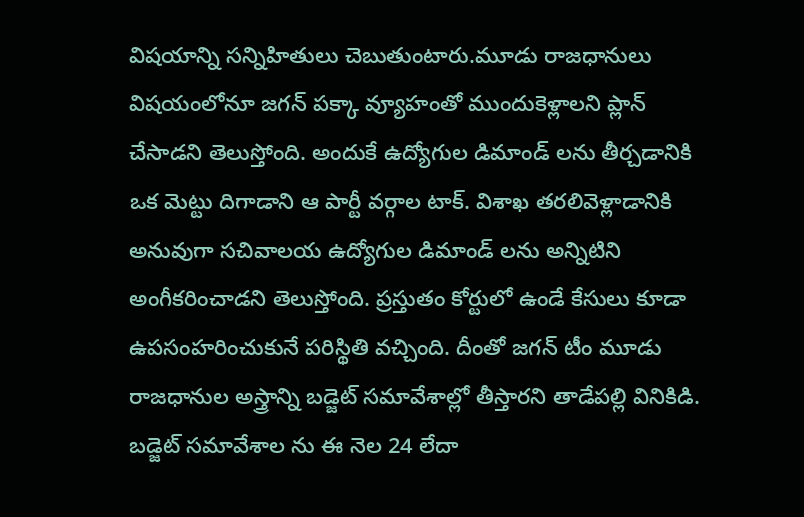విషయాన్ని సన్నిహితులు చెబుతుంటారు.మూడు రాజధానులు విషయంలోనూ జగన్ పక్కా వ్యూహంతో ముందుకెళ్లాలని ప్లాన్ చేసాడని తెలుస్తోంది. అందుకే ఉద్యోగుల డిమాండ్ లను తీర్చడానికి ఒక మెట్టు దిగాడాని ఆ పార్టీ వర్గాల టాక్. విశాఖ తరలివెళ్లాడానికి అనువుగా సచివాలయ ఉద్యోగుల డిమాండ్ లను అన్నిటిని అంగీకరించాడని తెలుస్తోంది. ప్రస్తుతం కోర్టులో ఉండే కేసులు కూడా ఉపసంహరించుకునే పరిస్థితి వచ్చింది. దీంతో జగన్ టీం మూడు రాజధానుల అస్త్రాన్ని బడ్జెట్ సమావేశాల్లో తీస్తారని తాడేపల్లి వినికిడి. బడ్జెట్ సమావేశాల ను ఈ నెల 24 లేదా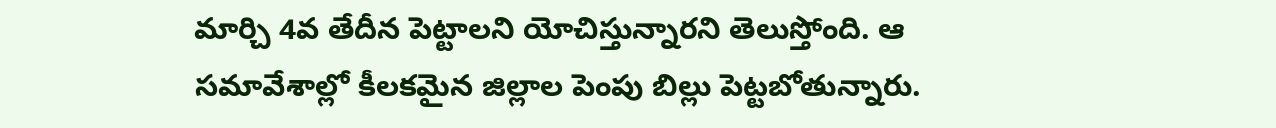మార్చి 4వ తేదీన పెట్టాలని యోచిస్తున్నారని తెలుస్తోంది. ఆ సమావేశాల్లో కీలకమైన జిల్లాల పెంపు బిల్లు పెట్టబోతున్నారు.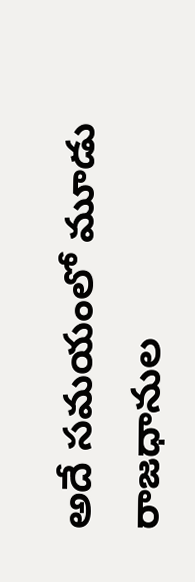అదే సమయంలో మూడు రాజధానుల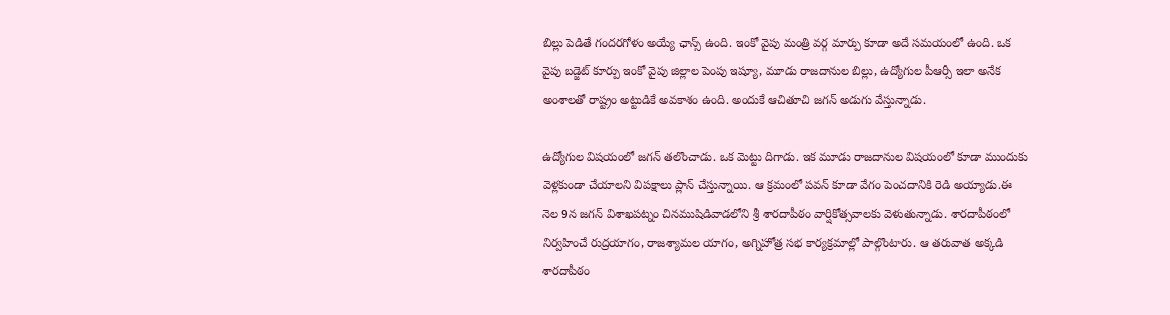బిల్లు పెడితే గందరగోళం అయ్యే ఛాన్స్ ఉంది. ఇంకో వైపు మంత్రి వర్గ మార్పు కూడా అదే సమయంలో ఉంది. ఒక వైపు బడ్జెట్ కూర్పు ఇంకో వైపు జిల్లాల పెంపు ఇష్యూ, మూడు రాజదానుల బిల్లు, ఉద్యోగుల పీఆర్సీ ఇలా అనేక అంశాలతో రాష్ట్రం అట్టుడికే అవకాశం ఉంది. అందుకే ఆచితూచి జగన్ అడుగు వేస్తున్నాడు.

ఉద్యోగుల విషయంలో జగన్ తలొంచాడు. ఒక మెట్టు దిగాడు. ఇక మూడు రాజదానుల విషయంలో కూడా ముందుకు వెళ్లకుండా చేయాలని విపక్షాలు ప్లాన్ చేస్తున్నాయి. ఆ క్రమంలో పవన్ కూడా వేగం పెంచదానికి రెడి అయ్యాడు.ఈ నెల 9న జగన్ విశాఖపట్నం చినముషిడివాడలోని శ్రీ శారదాపీఠం వార్షికోత్సవాలకు వెళుతున్నాడు. శారదాపీఠంలో నిర్వహించే రుద్రయాగం, రాజశ్యామల యాగం, అగ్నిహోత్ర సభ కార్యక్రమాల్లో పాల్గొంటారు. ఆ తరువాత అక్కడి శారదాపీఠం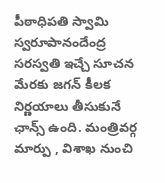పీఠాధిపతి స్వామి స్వరూపానందేంద్ర సరస్వతి ఇచ్చే సూచన మేరకు జగన్ కీలక నిర్ణయాలు తీసుకునే ఛాన్స్ ఉంది. మంత్రివర్గ మార్పు , విశాఖ నుంచి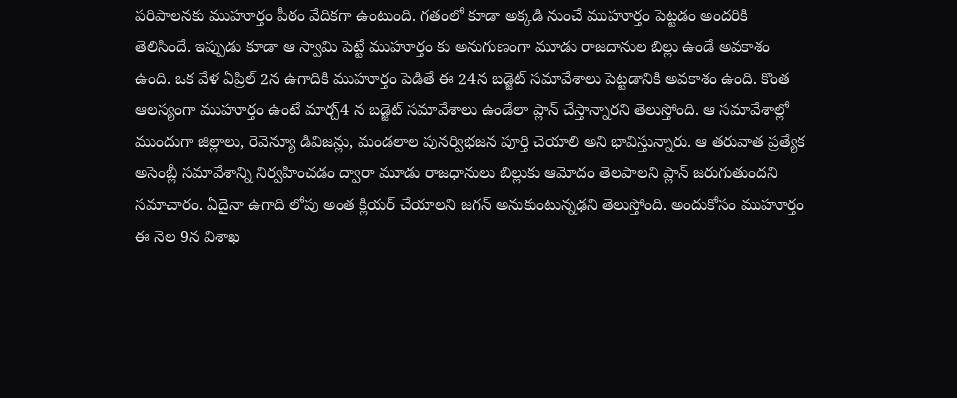పరిపాలనకు ముహూర్తం పీఠం వేదికగా ఉంటుంది. గతంలో కూడా అక్కడి నుంచే ముహూర్తం పెట్టడం అందరికి తెలిసిందే. ఇప్పుడు కూడా ఆ స్వామి పెట్టే ముహూర్తం కు అనుగుణంగా మూడు రాజదానుల బిల్లు ఉండే అవకాశం ఉంది. ఒక వేళ ఏప్రిల్ 2న ఉగాదికి ముహూర్తం పెడితే ఈ 24న బడ్జెట్ సమావేశాలు పెట్టడానికి అవకాశం ఉంది. కొంత ఆలస్యంగా ముహూర్తం ఉంటే మార్చ్4 న బడ్జెట్ సమావేశాలు ఉండేలా ప్లాన్ చేస్తాన్నారని తెలుస్తోంది. ఆ సమావేశాల్లో ముందుగా జిల్లాలు, రెవెన్యూ డివిజన్లు, మండలాల పునర్విభజన పూర్తి చెయాలి అని భావిస్తున్నారు. ఆ తరువాత ప్రత్యేక అసెంబ్లీ సమావేశాన్ని నిర్వహించడం ద్వారా మూడు రాజధానులు బిల్లుకు ఆమోదం తెలపాలని ప్లాన్ జరుగుతుందని సమాచారం. ఏదైనా ఉగాది లోపు అంత క్లియర్ చేయాలని జగన్ అనుకుంటున్నఢని తెలుస్తోంది. అందుకోసం ముహూర్తం ఈ నెల 9న విశాఖ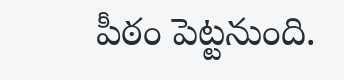పీఠం పెట్టనుంది.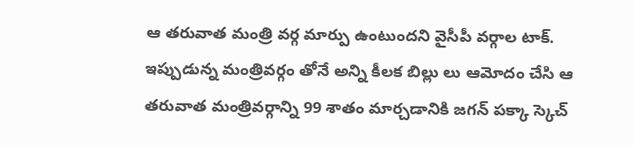ఆ తరువాత మంత్రి వర్గ మార్పు ఉంటుందని వైసీపీ వర్గాల టాక్. ఇప్పుడున్న మంత్రివర్గం తోనే అన్ని కీలక బిల్లు లు ఆమోదం చేసి ఆ తరువాత మంత్రివర్గాన్ని 99 శాతం మార్చడానికి జగన్ పక్కా స్కెచ్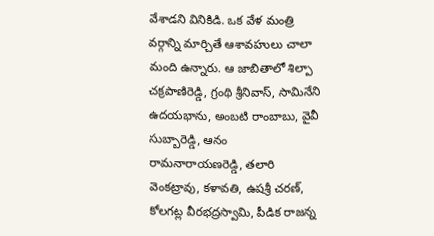వేశాడని వినికిడి. ఒక వేళ మంత్రి వర్గాన్ని మార్చితే ఆశావహులు చాలా మంది ఉన్నారు. ఆ జాబితాలో శిల్పా చక్రపాణిరెడ్డి, గ్రంథి శ్రీనివాస్‌, సామినేని ఉదయభాను, అంబటి రాంబాబు, వైవీ సుబ్బారెడ్డి, ఆనం రామనారాయణరెడ్డి, తలారి వెంకట్రావు, కళావతి, ఉషశ్రీ చరణ్, కోలగట్ల వీరభద్రస్వామి, పీడిక రాజన్న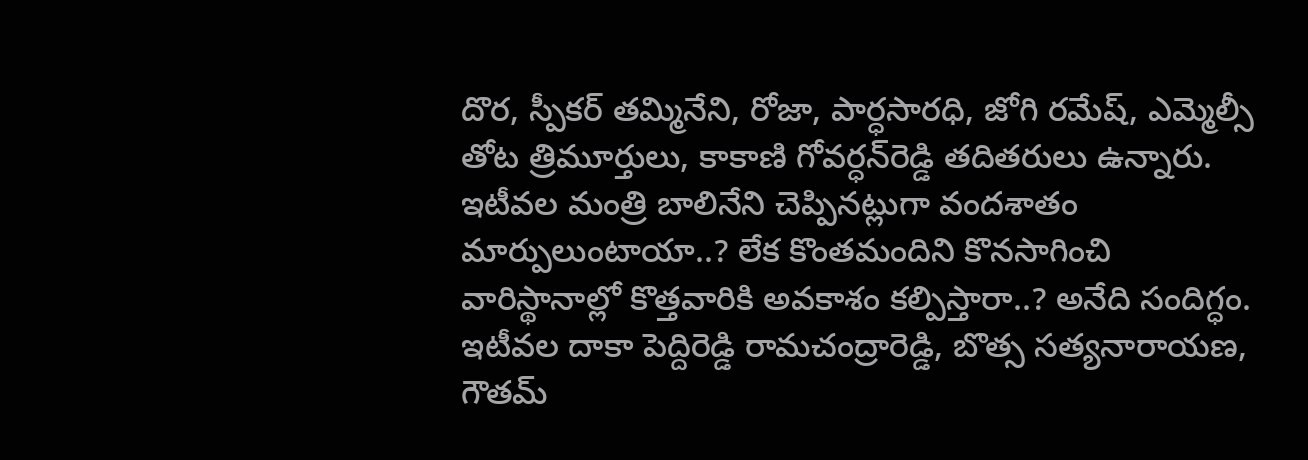దొర, స్పీకర్‌ తమ్మినేని, రోజా, పార్ధసారధి, జోగి రమేష్‌, ఎమ్మెల్సీ తోట త్రిమూర్తులు, కాకాణి గోవర్ధన్‌రెడ్డి తదితరులు ఉన్నారు. ఇటీవల మంత్రి బాలినేని చెప్పినట్లుగా వందశాతం మార్పులుంటాయా..? లేక కొంతమందిని కొనసాగించి వారిస్థానాల్లో కొత్తవారికి అవకాశం కల్పిస్తారా..? అనేది సందిగ్ధం. ఇటీవల దాకా పెద్దిరెడ్డి రామచంద్రారెడ్డి, బొత్స సత్యనారాయణ, గౌతమ్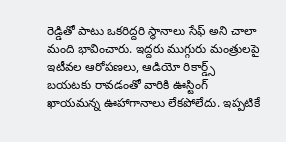రెడ్డితో పాటు ఒకరిద్దరి స్థానాలు సేఫ్ అని చాలా మంది భావించారు. ఇద్దరు ముగ్గురు మంత్రులపై ఇటీవల ఆరోపణలు, ఆడియో రికార్డ్స్ బయటకు రావడంతో వారికి ఊస్టింగ్ ఖాయమన్న ఊహాగానాలు లేకపోలేదు. ఇప్పటికే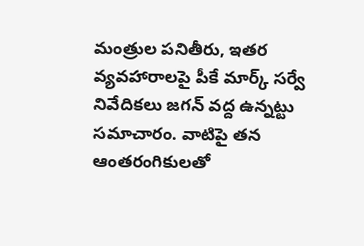మంత్రుల పనితీరు, ఇతర వ్యవహారాలపై పీకే మార్క్ సర్వే నివేదికలు జగన్ వద్ద ఉన్నట్టు సమాచారం. వాటిపై తన ఆంతరంగికులతో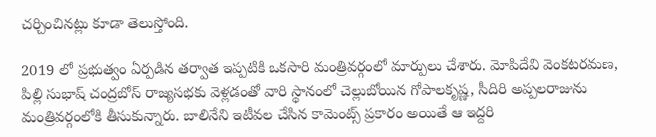చర్చించినట్లు కూడా తెలుస్తోంది.

2019 లో ప్రభుత్వం ఏర్పడిన తర్వాత ఇప్పటికి ఒకసారి మంత్రివర్గంలో మార్పులు చేశారు. మోపిదేవి వెంకటరమణ, పిల్లి సుభాష్ చంద్రబోస్ రాజ్యసభకు వెళ్లడంతో వారి స్థానంలో చెల్లుబోయిన గోపాలకృష్ణ, సీదిరి అప్పలరాజును మంత్రివర్గంలోకి తీసుకున్నారు. బాలినేని ఇటీవల చేసిన కామెంట్స్ ప్రకారం అయితే ఆ ఇద్దరి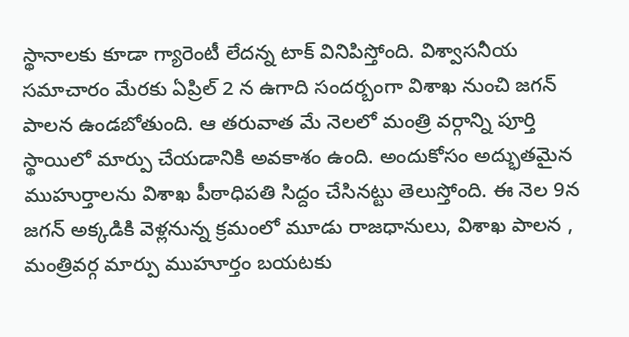స్థానాలకు కూడా గ్యారెంటీ లేదన్న టాక్ వినిపిస్తోంది. విశ్వాసనీయ సమాచారం మేరకు ఏప్రిల్ 2 న ఉగాది సందర్బంగా విశాఖ నుంచి జగన్ పాలన ఉండబోతుంది. ఆ తరువాత మే నెలలో మంత్రి వర్గాన్ని పూర్తి స్థాయిలో మార్పు చేయడానికి అవకాశం ఉంది. అందుకోసం అద్భుతమైన ముహుర్తాలను విశాఖ పీఠాధిపతి సిద్దం చేసినట్టు తెలుస్తోంది. ఈ నెల 9న జగన్ అక్కడికి వెళ్లనున్న క్రమంలో మూడు రాజధానులు, విశాఖ పాలన , మంత్రివర్గ మార్పు ముహూర్తం బయటకు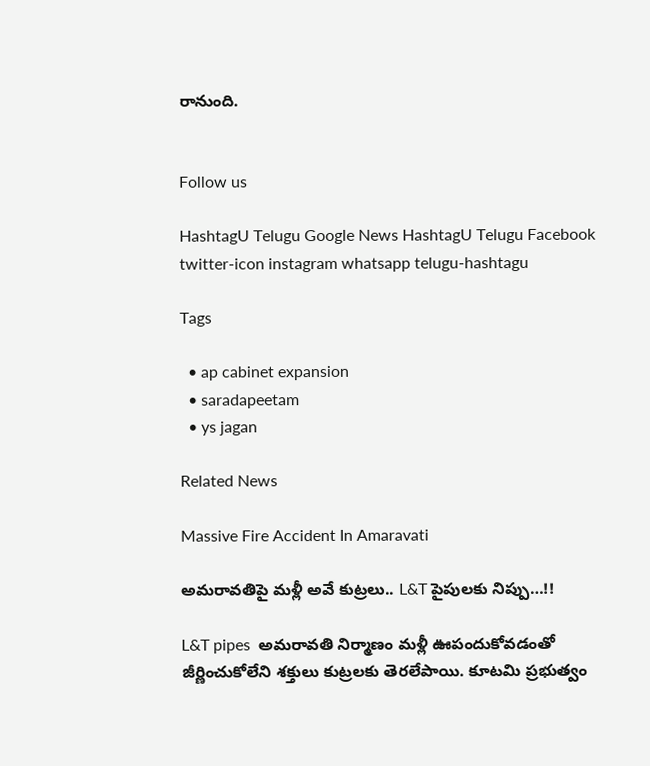రానుంది.


Follow us

HashtagU Telugu Google News HashtagU Telugu Facebook twitter-icon instagram whatsapp telugu-hashtagu

Tags

  • ap cabinet expansion
  • saradapeetam
  • ys jagan

Related News

Massive Fire Accident In Amaravati

అమరావతిపై మళ్లీ అవే కుట్రలు.. L&T పైపులకు నిప్పు…!!

L&T pipes  అమరావతి నిర్మాణం మళ్లీ ఊపందుకోవడంతో జీర్ణించుకోలేని శక్తులు కుట్రలకు తెరలేపాయి. కూటమి ప్రభుత్వం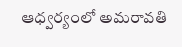ఆధ్వర్యంలో అమరావతి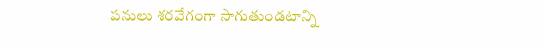పనులు శరవేగంగా సాగుతుండటాన్ని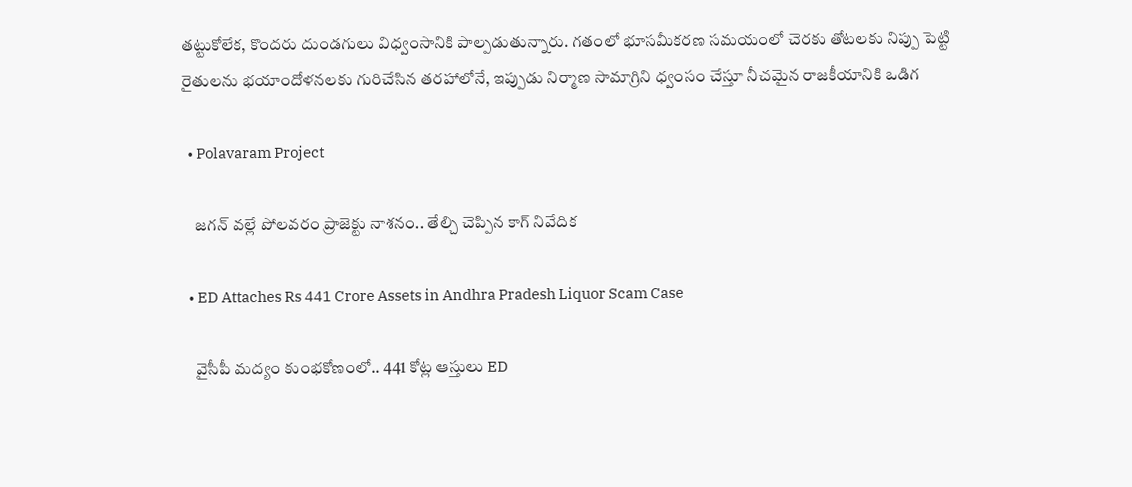తట్టుకోలేక, కొందరు దుండగులు విధ్వంసానికి పాల్పడుతున్నారు. గతంలో భూసమీకరణ సమయంలో చెరకు తోటలకు నిప్పు పెట్టి రైతులను భయాందోళనలకు గురిచేసిన తరహాలోనే, ఇప్పుడు నిర్మాణ సామాగ్రిని ధ్వంసం చేస్తూ నీచమైన రాజకీయానికి ఒడిగ

  • Polavaram Project

    జగన్ వల్లే పోలవరం ప్రాజెక్టు నాశనం.. తేల్చి చెప్పిన కాగ్ నివేదిక

  • ED Attaches Rs 441 Crore Assets in Andhra Pradesh Liquor Scam Case

    వైసీపీ మద్యం కుంభకోణంలో.. 441 కోట్ల ఆస్తులు ED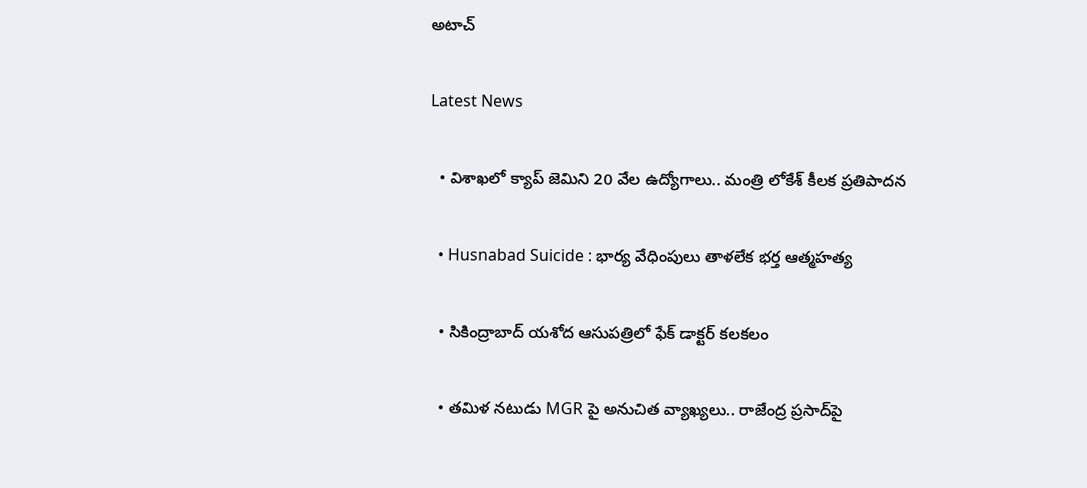అటాచ్

Latest News

  • విశాఖలో క్యాప్‌ జెమిని 20 వేల ఉద్యోగాలు.. మంత్రి లోకేశ్‌ కీలక ప్రతిపాదన

  • Husnabad Suicide : భార్య వేధింపులు తాళలేక భర్త ఆత్మహత్య

  • సికింద్రాబాద్ యశోద ఆసుపత్రిలో ఫేక్ డాక్టర్ కలకలం

  • తమిళ నటుడు MGR పై అనుచిత వ్యాఖ్యలు.. రాజేంద్ర ప్రసాద్‌పై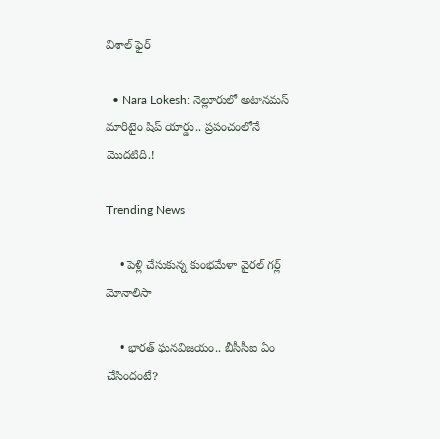విశాల్ ఫైర్

  • Nara Lokesh: నెల్లూరులో అటానమస్ మారిటైం షిప్ యార్డు.. ప్రపంచంలోనే మొదటిది.!

Trending News

    • పెళ్లి చేసుకున్న కుంభమేళా వైరల్ గర్ల్ మోనాలిసా

    • భార‌త్ ఘ‌న‌విజ‌యం.. బీసీసీఐ ఏం చేసిందంటే?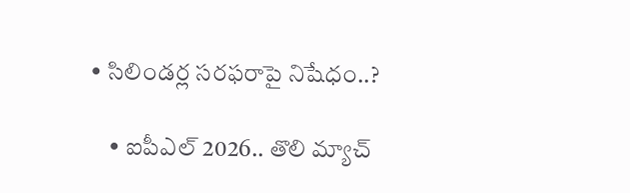• సిలిండ‌ర్ల స‌ర‌ఫ‌రాపై నిషేధం..?

    • ఐపీఎల్ 2026.. తొలి మ్యాచ్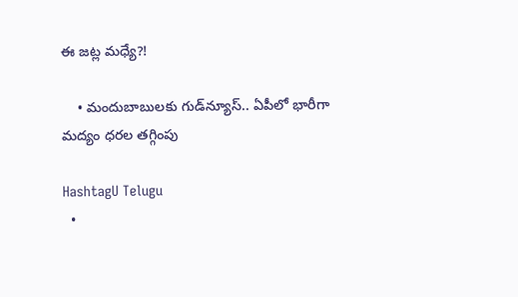ఈ జ‌ట్ల మ‌ధ్యే?!

    • మందుబాబులకు గుడ్‌న్యూస్.. ఏపీలో భారీగా మద్యం ధరల తగ్గింపు

HashtagU Telugu
  •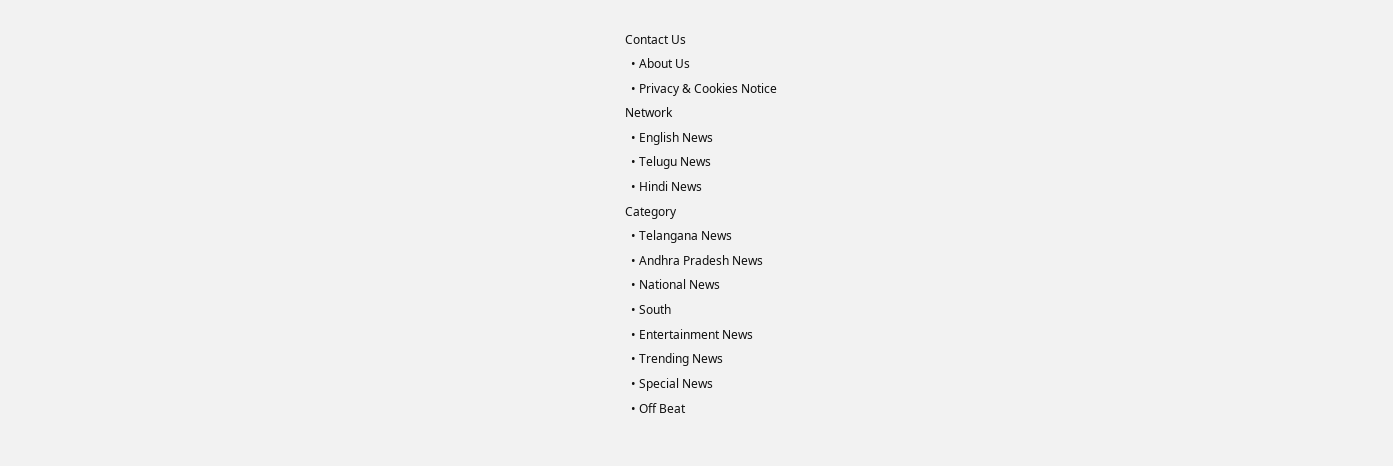Contact Us
  • About Us
  • Privacy & Cookies Notice
Network
  • English News
  • Telugu News
  • Hindi News
Category
  • Telangana News
  • Andhra Pradesh News
  • National News
  • South
  • Entertainment News
  • Trending News
  • Special News
  • Off Beat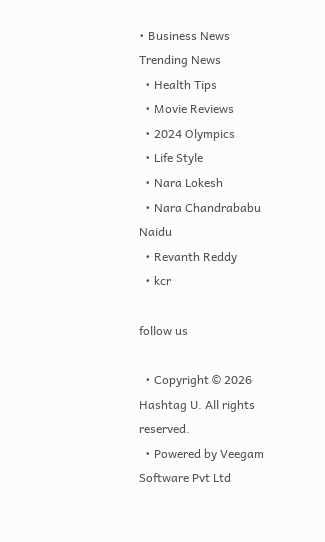• Business News
Trending News
  • Health Tips
  • Movie Reviews
  • 2024 Olympics
  • Life Style
  • Nara Lokesh
  • Nara Chandrababu Naidu
  • Revanth Reddy
  • kcr

follow us

  • Copyright © 2026 Hashtag U. All rights reserved.
  • Powered by Veegam Software Pvt Ltd